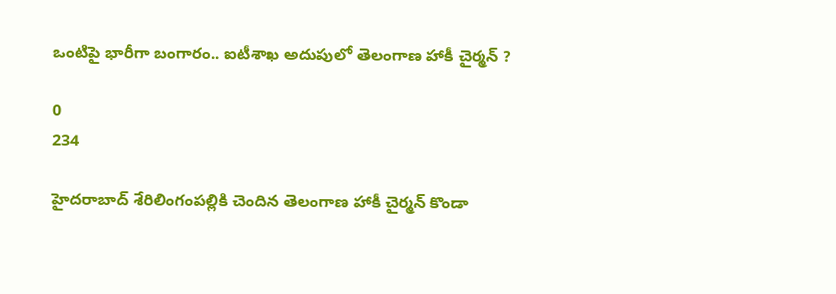ఒంటిపై భారీగా బంగారం.. ఐటీశాఖ అదుపులో తెలంగాణ హాకీ చైర్మన్‌ ?

0
234

హైదరాబాద్‌ శేరిలింగంపల్లికి చెందిన తెలంగాణ హాకీ చైర్మన్‌ కొండా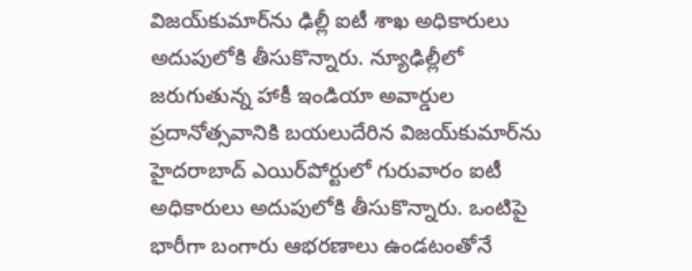విజయ్‌కుమార్‌ను ఢిల్లీ ఐటీ శాఖ అధికారులు అదుపులోకి తీసుకొన్నారు. న్యూఢిల్లీలో జరుగుతున్న హాకీ ఇండియా అవార్డుల ప్రదానోత్సవానికి బయలుదేరిన విజయ్‌కుమార్‌ను హైదరాబాద్‌ ఎయిర్‌పోర్టులో గురువారం ఐటీ అధికారులు అదుపులోకి తీసుకొన్నారు. ఒంటిపై భారీగా బంగారు ఆభరణాలు ఉండటంతోనే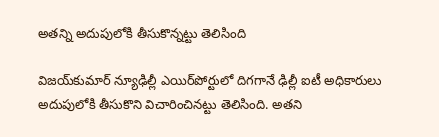అతన్ని అదుపులోకి తీసుకొన్నట్టు తెలిసింది

విజయ్‌కుమార్‌ న్యూఢిల్లీ ఎయిర్‌పోర్టులో దిగగానే ఢిల్లీ ఐటీ అధికారులు అదుపులోకి తీసుకొని విచారించినట్టు తెలిసింది. అతని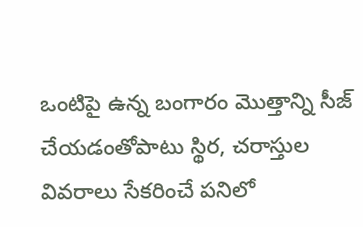ఒంటిపై ఉన్న బంగారం మొత్తాన్ని సీజ్‌ చేయడంతోపాటు స్థిర, చరాస్తుల వివరాలు సేకరించే పనిలో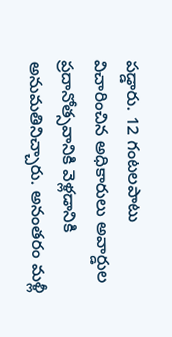పడ్డారు. 12 గంటలపాటు విచారించిన అధికారులు అవార్డుల ప్రదానోత్సవానికి వెళ్లడానికి అనుమతినిచ్చారు. అనంతరం మళ్లీ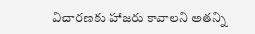విచారణకు హాజరు కావాలని అతన్ని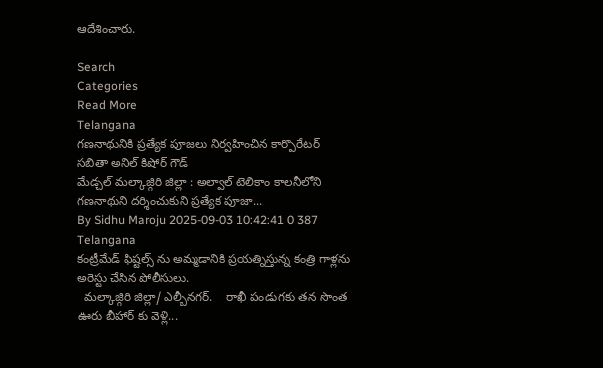ఆదేశించారు.

Search
Categories
Read More
Telangana
గణనాథునికి ప్రత్యేక పూజలు నిర్వహించిన కార్పొరేటర్ సబితా అనిల్ కిషోర్ గౌడ్
మేడ్చల్ మల్కాజ్గిరి జిల్లా : అల్వాల్ టెలికాం కాలనీలోని గణనాథుని దర్శించుకుని ప్రత్యేక పూజా...
By Sidhu Maroju 2025-09-03 10:42:41 0 387
Telangana
కంట్రీమేడ్ ఫిష్టల్స్ ను అమ్మడానికి ప్రయత్నిస్తున్న కంత్రి గాళ్లను అరెస్టు చేసిన పోలీసులు.
  మల్కాజ్గిరి జిల్లా/ ఎల్బీనగర్.    రాఖీ పండుగకు తన సొంత ఊరు బీహార్ కు వెళ్లి...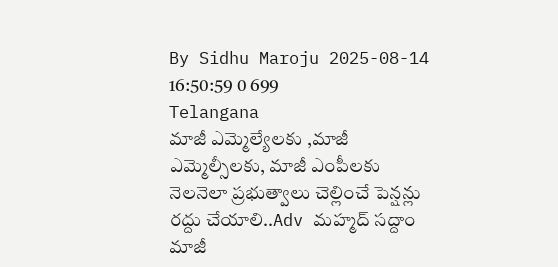By Sidhu Maroju 2025-08-14 16:50:59 0 699
Telangana
మాజీ ఎమ్మెల్యేలకు ,మాజీ ఎమ్మెల్సీలకు, మాజీ ఎంపీలకు నెలనెలా ప్రభుత్వాలు చెల్లించే పెన్షన్లు రద్దు చేయాలి..Adv మహ్మద్ సద్దాం
మాజీ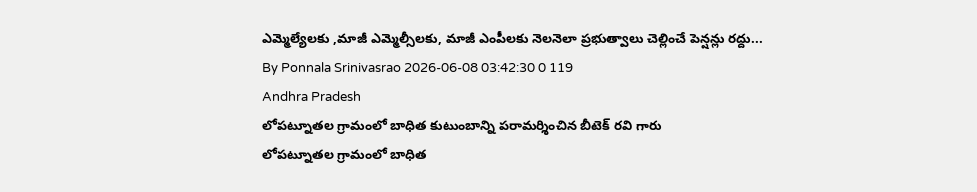ఎమ్మెల్యేలకు ,మాజీ ఎమ్మెల్సీలకు, మాజీ ఎంపీలకు నెలనెలా ప్రభుత్వాలు చెల్లించే పెన్షన్లు రద్దు...
By Ponnala Srinivasrao 2026-06-08 03:42:30 0 119
Andhra Pradesh
లోపట్నూతల గ్రామంలో బాధిత కుటుంబాన్ని పరామర్శించిన బీటెక్ రవి గారు
లోపట్నూతల గ్రామంలో బాధిత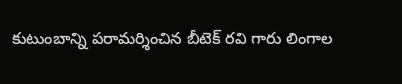కుటుంబాన్ని పరామర్శించిన బీటెక్ రవి గారు లింగాల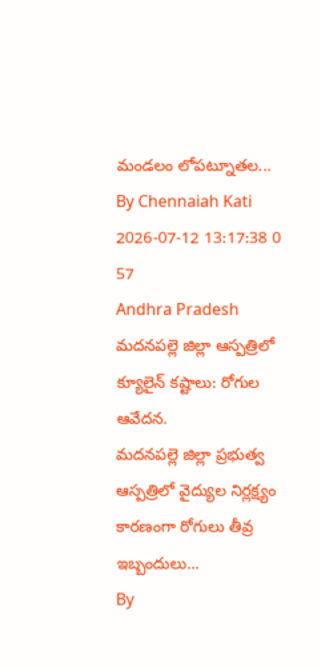మండలం లోపట్నూతల...
By Chennaiah Kati 2026-07-12 13:17:38 0 57
Andhra Pradesh
మదనపల్లె జిల్లా ఆస్పత్రిలో క్యూలైన్ కష్టాలు: రోగుల ఆవేదన.
మదనపల్లె జిల్లా ప్రభుత్వ ఆస్పత్రిలో వైద్యుల నిర్లక్ష్యం కారణంగా రోగులు తీవ్ర ఇబ్బందులు...
By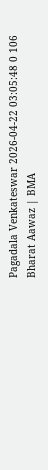Pagadala Venkateswar 2026-04-22 03:05:48 0 106
Bharat Aawaz | BMA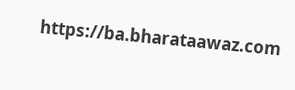https://ba.bharataawaz.com